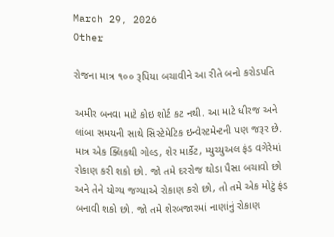March 29, 2026
Other

રોજના માત્ર ૧૦૦ રૂપિયા બચાવીને આ રીતે બનો કરોડપતિ

અમીર બનવા માટે કોઇ શોર્ટ કટ નથી. આ માટે ધીરજ અને લાંબા સમયની સાથે સિસ્‍ટેમેટિક ઇન્‍વેસ્‍ટમેન્‍ટની પણ જરૂર છે. માત્ર એક ક્‍લિકથી ગોલ્‍ડ, શેર માર્કેટ, મ્‍યુચ્‍યુઅલ ફંડ વગેરેમાં રોકાણ કરી શકો છો. જો તમે દરરોજ થોડા પૈસા બચાવો છો અને તેને યોગ્‍ય જગ્‍યાએ રોકાણ કરો છો, તો તમે એક મોટું ફંડ બનાવી શકો છો. જો તમે શેરબજારમાં નાણાંનું રોકાણ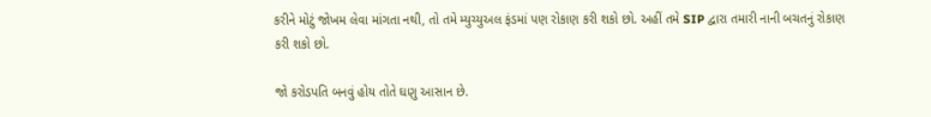કરીને મોટું જોખમ લેવા માંગતા નથી, તો તમે મ્‍યુચ્‍યુઅલ ફંડમાં પણ રોકાણ કરી શકો છો. અહીં તમે SIP દ્વારા તમારી નાની બચતનું રોકાણ કરી શકો છો.

જો કરોડપતિ બનવું હોય તોતે ઘણુ આસાન છે.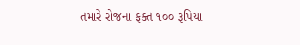તમારે રોજના ફક્‍ત ૧૦૦ રૂપિયા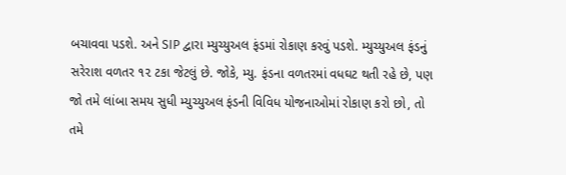બચાવવા પડશે. અને SIP દ્વારા મ્‍યુચ્‍યુઅલ ફંડમાં રોકાણ કરવું પડશે. મ્‍યુચ્‍યુઅલ ફંડનું સરેરાશ વળતર ૧૨ ટકા જેટલું છે. જોકે, મ્‍યુ. ફંડના વળતરમાં વધઘટ થતી રહે છે, પણ જો તમે લાંબા સમય સુધી મ્‍યુચ્‍યુઅલ ફંડની વિવિધ યોજનાઓમાં રોકાણ કરો છો, તો તમે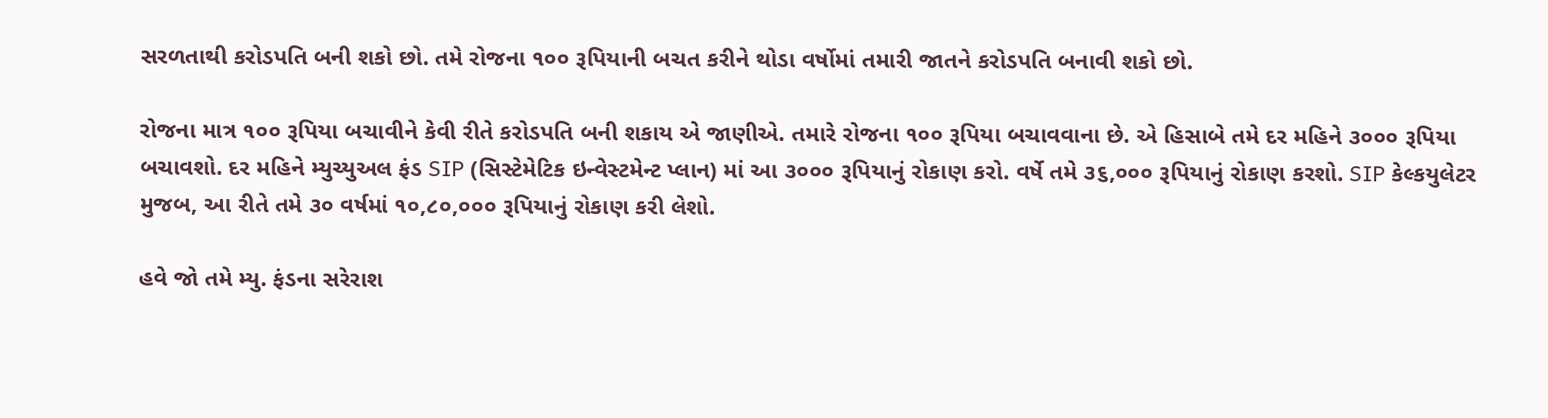સરળતાથી કરોડપતિ બની શકો છો. તમે રોજના ૧૦૦ રૂપિયાની બચત કરીને થોડા વર્ષોમાં તમારી જાતને કરોડપતિ બનાવી શકો છો.

રોજના માત્ર ૧૦૦ રૂપિયા બચાવીને કેવી રીતે કરોડપતિ બની શકાય એ જાણીએ. તમારે રોજના ૧૦૦ રૂપિયા બચાવવાના છે. એ હિસાબે તમે દર મહિને ૩૦૦૦ રૂપિયા બચાવશો. દર મહિને મ્‍યુચ્‍યુઅલ ફંડ SIP (સિસ્‍ટેમેટિક ઇન્‍વેસ્‍ટમેન્‍ટ પ્‍લાન) માં આ ૩૦૦૦ રૂપિયાનું રોકાણ કરો. વર્ષે તમે ૩૬,૦૦૦ રૂપિયાનું રોકાણ કરશો. SIP કેલ્‍કયુલેટર મુજબ, આ રીતે તમે ૩૦ વર્ષમાં ૧૦,૮૦,૦૦૦ રૂપિયાનું રોકાણ કરી લેશો.

હવે જો તમે મ્‍યુ. ફંડના સરેરાશ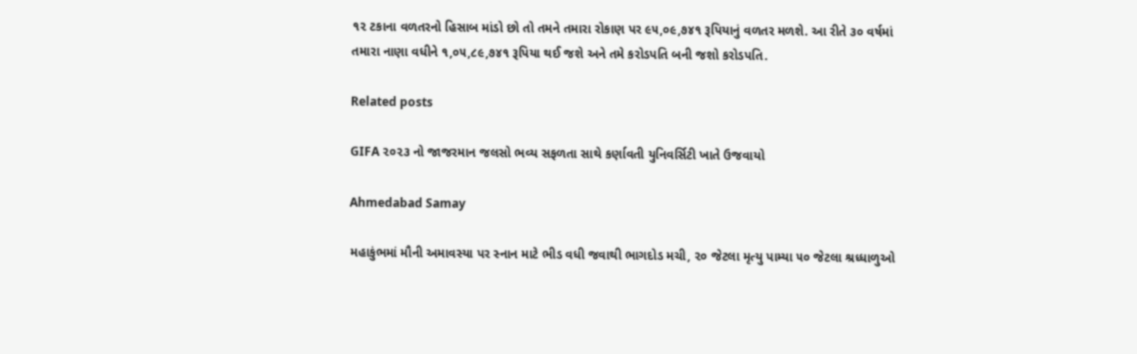૧૨ ટકાના વળતરનો હિસાબ માંડો છો તો તમને તમારા રોકાણ પર ૯૫,૦૯,૭૪૧ રૂપિયાનું વળતર મળશે. આ રીતે ૩૦ વર્ષમાં તમારા નાણા વધીને ૧,૦૫,૮૯,૭૪૧ રૂપિયા થઈ જશે અને તમે કરોડપતિ બની જશો કરોડપતિ.

Related posts

GIFA ૨૦૨૩ નો જાજરમાન જલસો ભવ્ય સફળતા સાથે કર્ણાવતી યુનિવર્સિટી ખાતે ઉજવાયો

Ahmedabad Samay

મહાકુંભમાં મૌની અમાવસ્‍યા પર સ્નાન માટે ભીડ વધી જવાથી ભાગદોડ મચી, ૨૦ જેટલા મૃત્યુ પામ્યા ૫૦ જેટલા શ્રધ્ધાળુઓ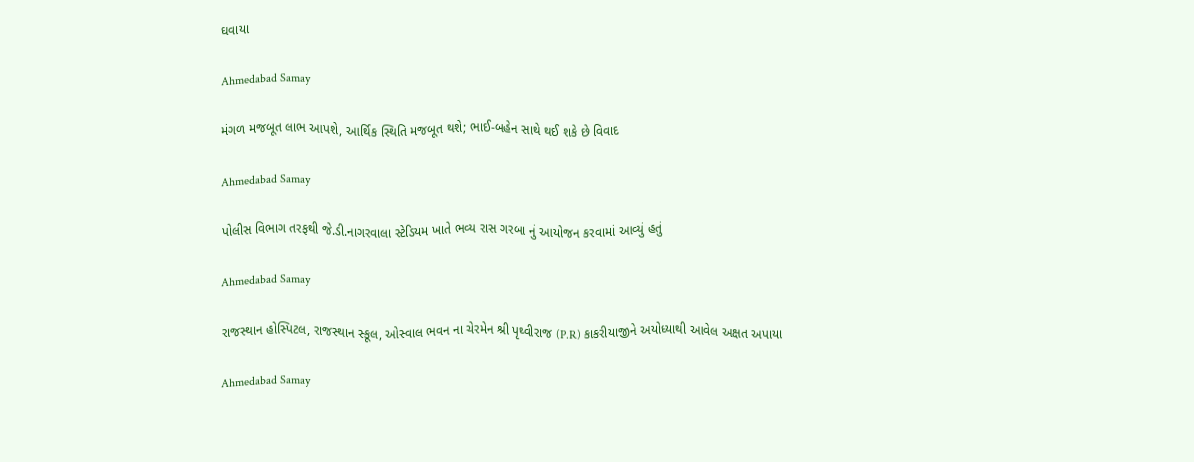ઘવાયા

Ahmedabad Samay

મંગળ મજબૂત લાભ આપશે, આર્થિક સ્થિતિ મજબૂત થશે; ભાઈ-બહેન સાથે થઈ શકે છે વિવાદ

Ahmedabad Samay

પોલીસ વિભાગ તરફથી જે.ડી.નાગરવાલા સ્ટેડિયમ ખાતે ભવ્ય રાસ ગરબા નું આયોજન કરવામાં આવ્યું હતું

Ahmedabad Samay

રાજસ્થાન હોસ્પિટલ, રાજસ્થાન સ્કૂલ, ઓસ્વાલ ભવન ના ચેરમેન શ્રી પૃથ્વીરાજ (P.R) કાકરીયાજીને અયોધ્યાથી આવેલ અક્ષત અપાયા

Ahmedabad Samay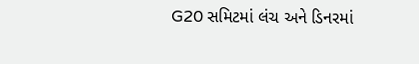G20 સમિટમાં લંચ અને ડિનરમાં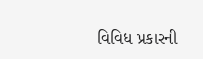વિવિધ પ્રકારની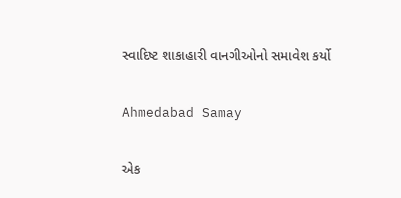સ્વાદિષ્ટ શાકાહારી વાનગીઓનો સમાવેશ કર્યો

Ahmedabad Samay

એક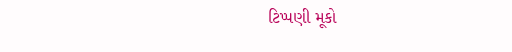ટિપ્પણી મૂકો